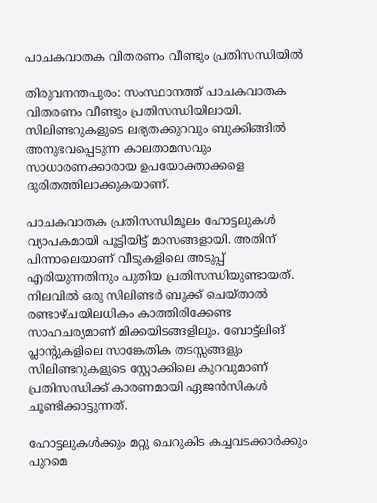പാചകവാതക വിതരണം വീണ്ടും പ്രതിസന്ധിയിൽ

തിരുവനന്തപുരം: സംസ്ഥാനത്ത് പാചകവാതക വിതരണം വീണ്ടും പ്രതിസന്ധിയിലായി. സിലിണ്ടറുകളുടെ ലഭ്യതക്കുറവും ബുക്കിങ്ങിൽ അനുഭവപ്പെടുന്ന കാലതാമസവും സാധാരണക്കാരായ ഉപയോക്താക്കളെ ദുരിതത്തിലാക്കുകയാണ്.

പാചകവാതക പ്രതിസന്ധിമൂലം ഹോട്ടലുകൾ വ്യാപകമായി പൂട്ടിയിട്ട് മാസങ്ങളായി. അതിന് പിന്നാലെയാണ് വീടുകളിലെ അടുപ്പ് എരിയുന്നതിനും പുതിയ പ്രതിസന്ധിയുണ്ടായത്. നിലവിൽ ഒരു സിലിണ്ടർ ബുക്ക് ചെയ്താൽ രണ്ടാഴ്ചയിലധികം കാത്തിരിക്കേണ്ട സാഹചര്യമാണ് മിക്കയിടങ്ങളിലും. ബോട്ട്‌ലിങ് പ്ലാന്‍റുകളിലെ സാങ്കേതിക തടസ്സങ്ങളും സിലിണ്ടറുകളുടെ സ്റ്റോക്കിലെ കുറവുമാണ് പ്രതിസന്ധിക്ക് കാരണമായി ഏജൻസികൾ ചൂണ്ടിക്കാട്ടുന്നത്.

ഹോട്ടലുകൾക്കും മറ്റു ചെറുകിട കച്ചവടക്കാർക്കും പുറമെ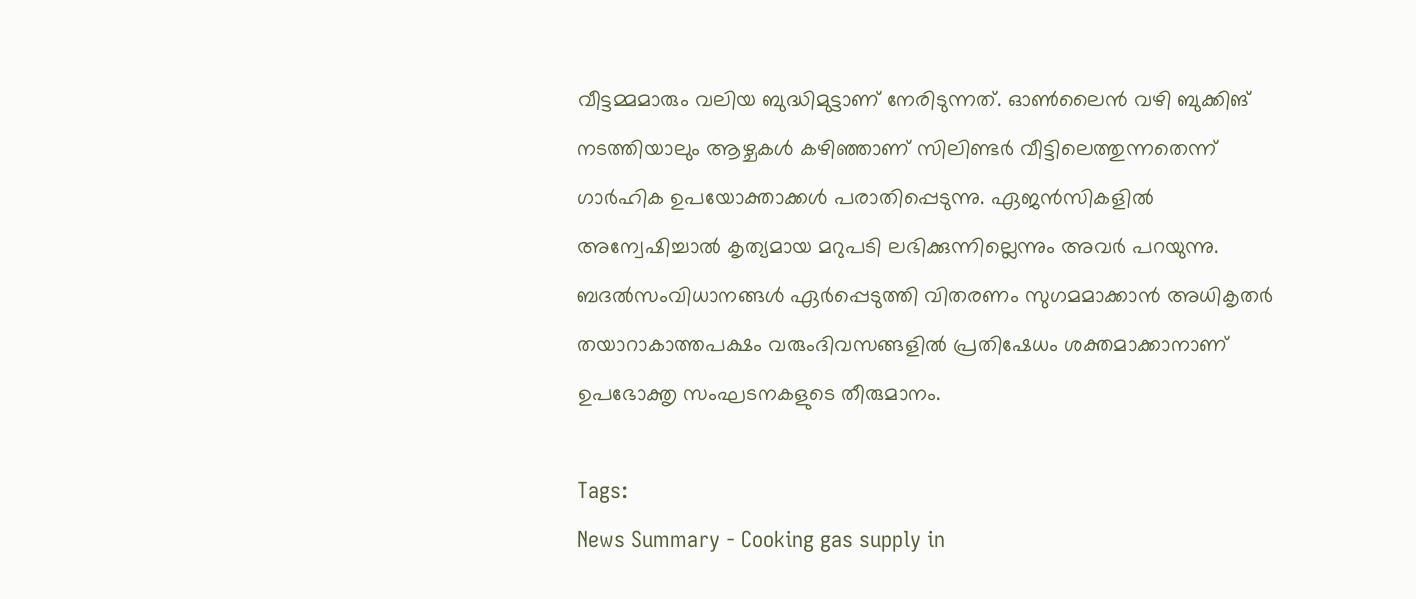വീട്ടമ്മമാരും വലിയ ബുദ്ധിമുട്ടാണ് നേരിടുന്നത്. ഓൺലൈൻ വഴി ബുക്കിങ് നടത്തിയാലും ആഴ്ചകൾ കഴിഞ്ഞാണ് സിലിണ്ടർ വീട്ടിലെത്തുന്നതെന്ന് ഗാർഹിക ഉപയോക്താക്കൾ പരാതിപ്പെടുന്നു. ഏജൻസികളിൽ അന്വേഷിച്ചാൽ കൃത്യമായ മറുപടി ലഭിക്കുന്നില്ലെന്നും അവർ പറയുന്നു. ബദൽസംവിധാനങ്ങൾ ഏർപ്പെടുത്തി വിതരണം സുഗമമാക്കാൻ അധികൃതർ തയാറാകാത്തപക്ഷം വരുംദിവസങ്ങളിൽ പ്രതിഷേധം ശക്തമാക്കാനാണ് ഉപഭോക്തൃ സംഘടനകളുടെ തീരുമാനം.

Tags:
News Summary - Cooking gas supply in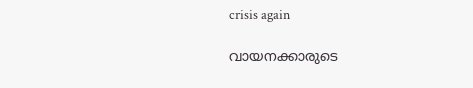crisis again

വായനക്കാരുടെ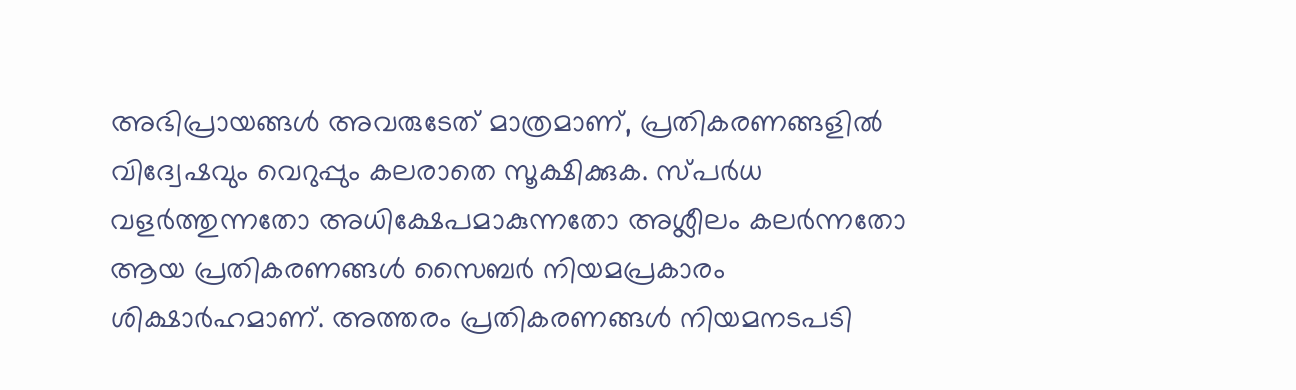അഭിപ്രായങ്ങള്‍ അവരുടേത് മാത്രമാണ്, പ്രതികരണങ്ങളിൽ വിദ്വേഷവും വെറുപ്പും കലരാതെ സൂക്ഷിക്കുക. സ്പർധ വളർത്തുന്നതോ അധിക്ഷേപമാകുന്നതോ അശ്ലീലം കലർന്നതോ ആയ പ്രതികരണങ്ങൾ സൈബർ നിയമപ്രകാരം ശിക്ഷാർഹമാണ്. അത്തരം പ്രതികരണങ്ങൾ നിയമനടപടി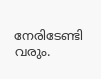നേരിടേണ്ടി വരും.